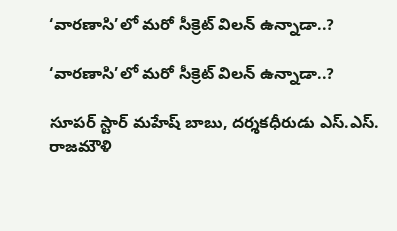‘వారణాసి’లో మరో సీక్రెట్ విలన్ ఉన్నాడా..?

‘వారణాసి’లో మరో సీక్రెట్ విలన్ ఉన్నాడా..?

సూపర్ స్టార్ మహేష్ బాబు, దర్శకధీరుడు ఎస్.ఎస్. రాజమౌళి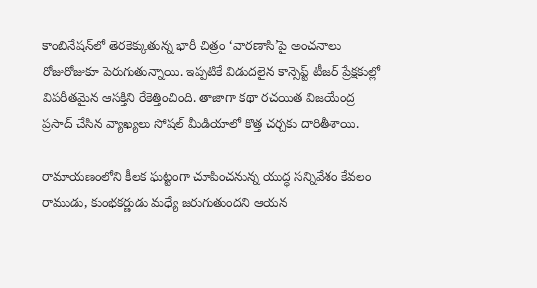కాంబినేషన్‌లో తెరకెక్కుతున్న భారీ చిత్రం ‘వారణాసి’పై అంచనాలు రోజురోజుకూ పెరుగుతున్నాయి. ఇప్పటికే విడుదలైన కాన్సెప్ట్ టీజర్ ప్రేక్షకుల్లో విపరీతమైన ఆసక్తిని రేకెత్తించింది. తాజాగా కథా రచయిత విజయేంద్ర ప్రసాద్ చేసిన వ్యాఖ్యలు సోషల్ మీడియాలో కొత్త చర్చకు దారితీశాయి.

రామాయణంలోని కీలక ఘట్టంగా చూపించనున్న యుద్ధ సన్నివేశం కేవలం రాముడు, కుంభకర్ణుడు మధ్యే జరుగుతుందని ఆయన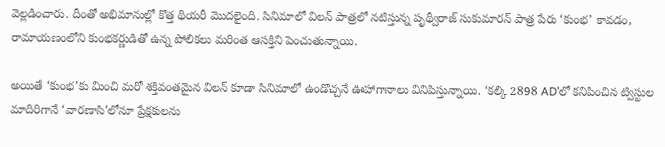వెల్లడించారు. దీంతో అభిమానుల్లో కొత్త థియరీ మొదలైంది. సినిమాలో విలన్ పాత్రలో నటిస్తున్న పృథ్వీరాజ్ సుకుమారన్ పాత్ర పేరు ‘కుంభ’ కావడం, రామాయణంలోని కుంభకర్ణుడితో ఉన్న పోలికలు మరింత ఆసక్తిని పెంచుతున్నాయి.

అయితే ‘కుంభ’కు మించి మరో శక్తివంతమైన విలన్ కూడా సినిమాలో ఉండొచ్చనే ఊహాగానాలు వినిపిస్తున్నాయి. ‘కల్కి 2898 AD’లో కనిపించిన ట్విస్టుల మాదిరిగానే ‘వారణాసి’లోనూ ప్రేక్షకులను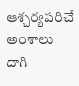ఆశ్చర్యపరిచే అంశాలు దాగి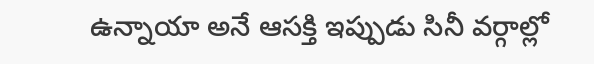ఉన్నాయా అనే ఆసక్తి ఇప్పుడు సినీ వర్గాల్లో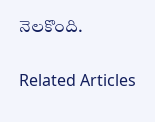నెలకొంది.

Related Articles